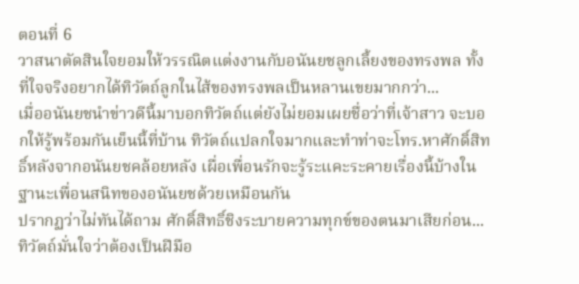ตอนที่ 6
วาสนาตัดสินใจยอมให้วรรณิตแต่งงานกับอนันยชลูกเลี้ยงของทรงพล ทั้งที่ใจจริงอยากได้ทิวัตถ์ลูกในไส้ของทรงพลเป็นหลานเขยมากกว่า...
เมื่ออนันยชนำข่าวดีนี้มาบอกทิวัตถ์แต่ยังไม่ยอมเผยชื่อว่าที่เจ้าสาว จะบอกให้รู้พร้อมกันเย็นนี้ที่บ้าน ทิวัตถ์แปลกใจมากและทำท่าจะโทร.หาศักดิ์สิทธิ์หลังจากอนันยชคล้อยหลัง เผื่อเพื่อนรักจะรู้ระแคะระคายเรื่องนี้บ้างในฐานะเพื่อนสนิทของอนันยชด้วยเหมือนกัน
ปรากฏว่าไม่ทันได้ถาม ศักดิ์สิทธิ์ชิงระบายความทุกข์ของตนมาเสียก่อน...ทิวัตถ์มั่นใจว่าต้องเป็นฝีมือ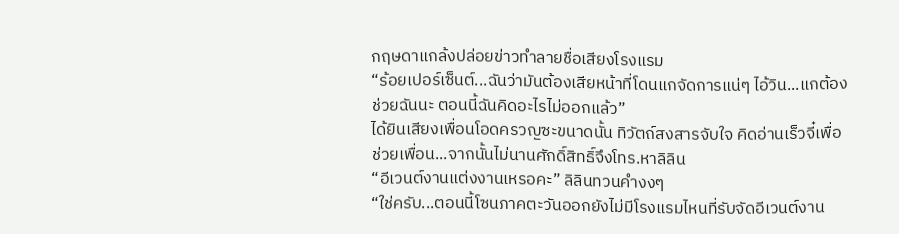กฤษดาแกล้งปล่อยข่าวทำลายชื่อเสียงโรงแรม
“ร้อยเปอร์เซ็นต์...ฉันว่ามันต้องเสียหน้าที่โดนแกจัดการแน่ๆ ไอ้วิน...แกต้องช่วยฉันนะ ตอนนี้ฉันคิดอะไรไม่ออกแล้ว”
ได้ยินเสียงเพื่อนโอดครวญซะขนาดนั้น ทิวัตถ์สงสารจับใจ คิดอ่านเร็วจี๋เพื่อช่วยเพื่อน...จากนั้นไม่นานศักดิ์สิทธิ์จึงโทร.หาลิลิน
“อีเวนต์งานแต่งงานเหรอคะ” ลิลินทวนคำงงๆ
“ใช่ครับ...ตอนนี้โซนภาคตะวันออกยังไม่มีโรงแรมไหนที่รับจัดอีเวนต์งาน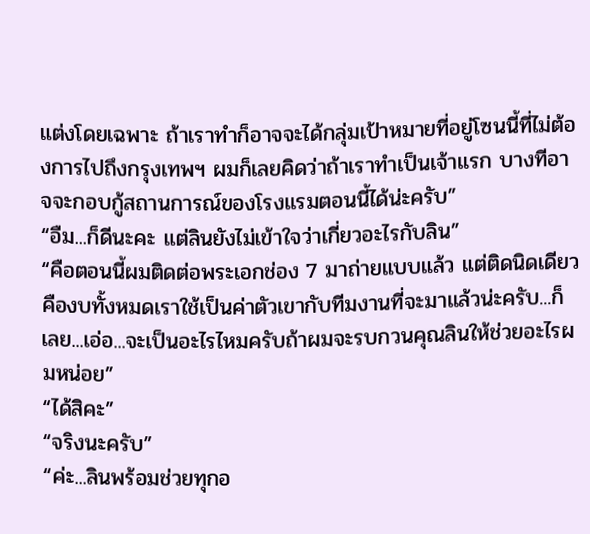แต่งโดยเฉพาะ ถ้าเราทำก็อาจจะได้กลุ่มเป้าหมายที่อยู่โซนนี้ที่ไม่ต้องการไปถึงกรุงเทพฯ ผมก็เลยคิดว่าถ้าเราทำเป็นเจ้าแรก บางทีอาจจะกอบกู้สถานการณ์ของโรงแรมตอนนี้ได้น่ะครับ”
“อืม...ก็ดีนะคะ แต่ลินยังไม่เข้าใจว่าเกี่ยวอะไรกับลิน”
“คือตอนนี้ผมติดต่อพระเอกช่อง 7 มาถ่ายแบบแล้ว แต่ติดนิดเดียวคืองบทั้งหมดเราใช้เป็นค่าตัวเขากับทีมงานที่จะมาแล้วน่ะครับ...ก็เลย...เอ่อ...จะเป็นอะไรไหมครับถ้าผมจะรบกวนคุณลินให้ช่วยอะไรผมหน่อย”
“ได้สิคะ”
“จริงนะครับ”
“ค่ะ...ลินพร้อมช่วยทุกอ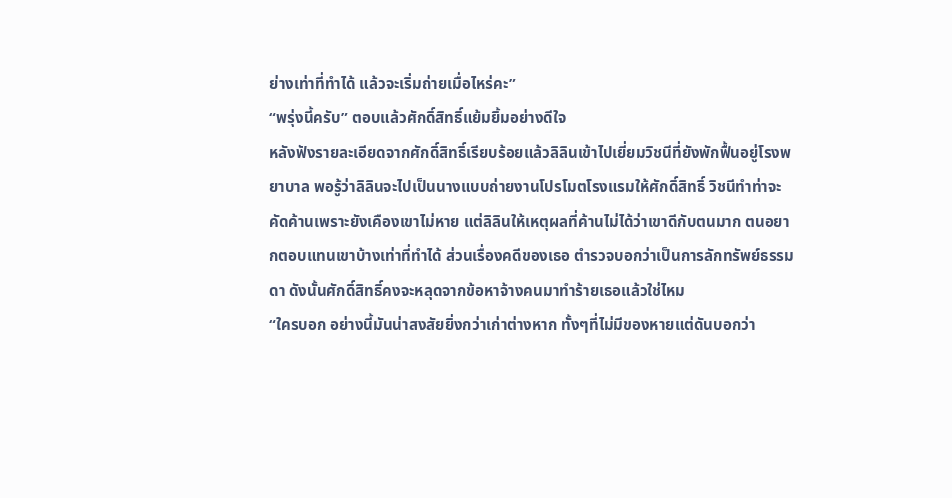ย่างเท่าที่ทำได้ แล้วจะเริ่มถ่ายเมื่อไหร่คะ”
“พรุ่งนี้ครับ” ตอบแล้วศักดิ์สิทธิ์แย้มยิ้มอย่างดีใจ
หลังฟังรายละเอียดจากศักดิ์สิทธิ์เรียบร้อยแล้วลิลินเข้าไปเยี่ยมวิชนีที่ยังพักฟื้นอยู่โรงพยาบาล พอรู้ว่าลิลินจะไปเป็นนางแบบถ่ายงานโปรโมตโรงแรมให้ศักดิ์สิทธิ์ วิชนีทำท่าจะคัดค้านเพราะยังเคืองเขาไม่หาย แต่ลิลินให้เหตุผลที่ค้านไม่ได้ว่าเขาดีกับตนมาก ตนอยากตอบแทนเขาบ้างเท่าที่ทำได้ ส่วนเรื่องคดีของเธอ ตำรวจบอกว่าเป็นการลักทรัพย์ธรรมดา ดังนั้นศักดิ์สิทธิ์คงจะหลุดจากข้อหาจ้างคนมาทำร้ายเธอแล้วใช่ไหม
“ใครบอก อย่างนี้มันน่าสงสัยยิ่งกว่าเก่าต่างหาก ทั้งๆที่ไม่มีของหายแต่ดันบอกว่า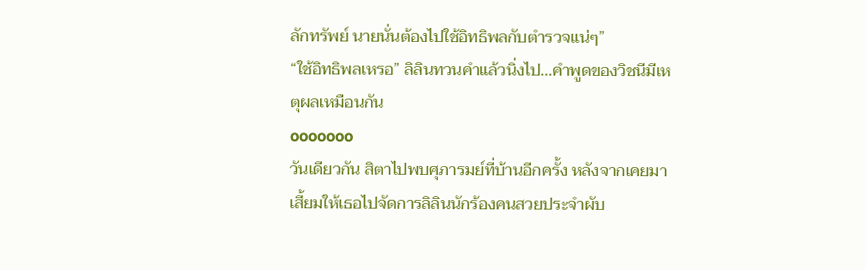ลักทรัพย์ นายนั่นต้องไปใช้อิทธิพลกับตำรวจแน่ๆ”
“ใช้อิทธิพลเหรอ” ลิลินทวนคำแล้วนิ่งไป...คำพูดของวิชนีมีเหตุผลเหมือนกัน
ooooooo
วันเดียวกัน สิตาไปพบศุภารมย์ที่บ้านอีกครั้ง หลังจากเคยมาเสี้ยมให้เธอไปจัดการลิลินนักร้องคนสวยประจำผับ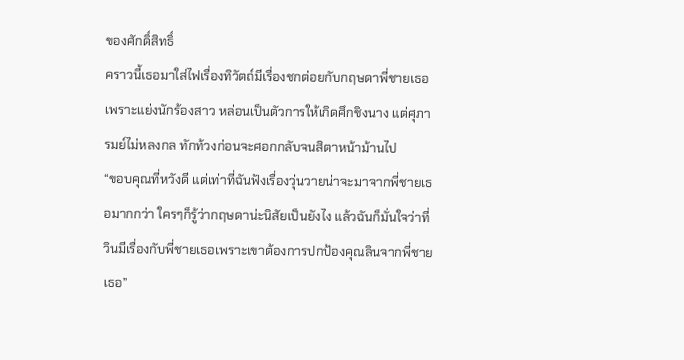ของศักดิ์สิทธิ์
คราวนี้เธอมาใส่ไฟเรื่องทิวัตถ์มีเรื่องชกต่อยกับกฤษดาพี่ชายเธอเพราะแย่งนักร้องสาว หล่อนเป็นตัวการให้เกิดศึกชิงนาง แต่ศุภารมย์ไม่หลงกล ทักท้วงก่อนจะศอกกลับจนสิตาหน้าม้านไป
“ขอบคุณที่หวังดี แต่เท่าที่ฉันฟังเรื่องวุ่นวายน่าจะมาจากพี่ชายเธอมากกว่า ใครๆก็รู้ว่ากฤษดาน่ะนิสัยเป็นยังไง แล้วฉันก็มั่นใจว่าที่วินมีเรื่องกับพี่ชายเธอเพราะเขาต้องการปกป้องคุณลินจากพี่ชายเธอ”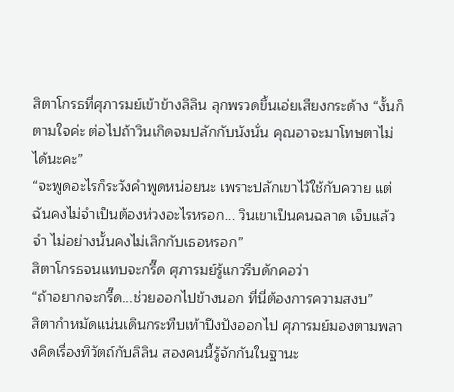สิตาโกรธที่ศุภารมย์เข้าข้างลิลิน ลุกพรวดขึ้นเอ่ยเสียงกระด้าง “งั้นก็ตามใจค่ะ ต่อไปถ้าวินเกิดจมปลักกับนังนั่น คุณอาจะมาโทษตาไม่ได้นะคะ”
“จะพูดอะไรก็ระวังคำพูดหน่อยนะ เพราะปลักเขาไว้ใช้กับควาย แต่ฉันคงไม่จำเป็นต้องห่วงอะไรหรอก... วินเขาเป็นคนฉลาด เจ็บแล้วจำ ไม่อย่างนั้นคงไม่เลิกกับเธอหรอก”
สิตาโกรธจนแทบจะกรี๊ด ศุภารมย์รู้แกวรีบดักคอว่า
“ถ้าอยากจะกรี๊ด...ช่วยออกไปข้างนอก ที่นี่ต้องการความสงบ”
สิตากำหมัดแน่นเดินกระทืบเท้าปึงปังออกไป ศุภารมย์มองตามพลางคิดเรื่องทิวัตถ์กับลิลิน สองคนนี้รู้จักกันในฐานะ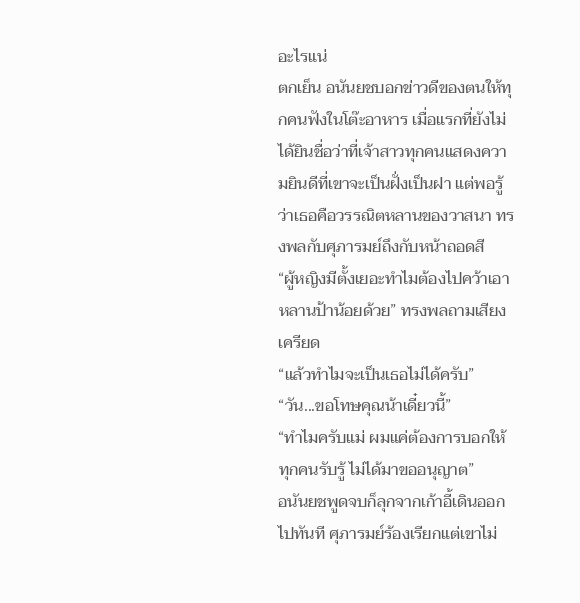อะไรแน่
ตกเย็น อนันยชบอกข่าวดีของตนให้ทุกคนฟังในโต๊ะอาหาร เมื่อแรกที่ยังไม่ได้ยินชื่อว่าที่เจ้าสาวทุกคนแสดงความยินดีที่เขาจะเป็นฝั่งเป็นฝา แต่พอรู้ว่าเธอคือวรรณิตหลานของวาสนา ทรงพลกับศุภารมย์ถึงกับหน้าถอดสี
“ผู้หญิงมีตั้งเยอะทำไมต้องไปคว้าเอาหลานป้าน้อยด้วย” ทรงพลถามเสียงเครียด
“แล้วทำไมจะเป็นเธอไม่ได้ครับ”
“วัน...ขอโทษคุณน้าเดี๋ยวนี้”
“ทำไมครับแม่ ผมแค่ต้องการบอกให้ทุกคนรับรู้ ไม่ได้มาขออนุญาต”
อนันยชพูดจบก็ลุกจากเก้าอี้เดินออกไปทันที ศุภารมย์ร้องเรียกแต่เขาไม่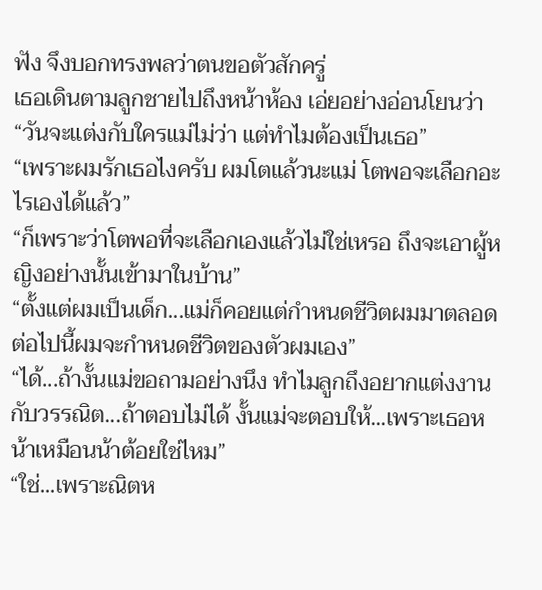ฟัง จึงบอกทรงพลว่าตนขอตัวสักครู่
เธอเดินตามลูกชายไปถึงหน้าห้อง เอ่ยอย่างอ่อนโยนว่า “วันจะแต่งกับใครแม่ไม่ว่า แต่ทำไมต้องเป็นเธอ”
“เพราะผมรักเธอไงครับ ผมโตแล้วนะแม่ โตพอจะเลือกอะไรเองได้แล้ว”
“ก็เพราะว่าโตพอที่จะเลือกเองแล้วไม่ใช่เหรอ ถึงจะเอาผู้หญิงอย่างนั้นเข้ามาในบ้าน”
“ตั้งแต่ผมเป็นเด็ก...แม่ก็คอยแต่กำหนดชีวิตผมมาตลอด ต่อไปนี้ผมจะกำหนดชีวิตของตัวผมเอง”
“ได้...ถ้างั้นแม่ขอถามอย่างนึง ทำไมลูกถึงอยากแต่งงานกับวรรณิต...ถ้าตอบไม่ได้ งั้นแม่จะตอบให้...เพราะเธอหน้าเหมือนน้าต้อยใช่ไหม”
“ใช่...เพราะณิตห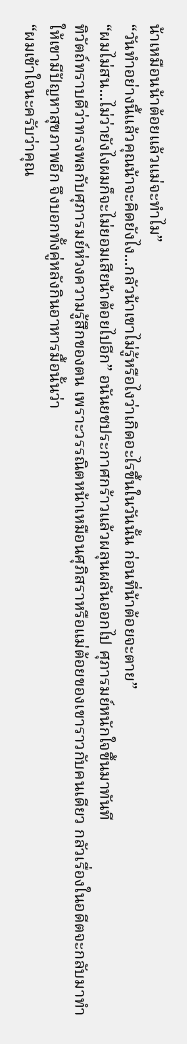น้าเหมือนน้าต้อยแล้วแม่จะทำไม”
“วันทำอย่างนี้แล้วคุณน้าจะคิดยังไง...กลัวน้าเขาไม่รู้หรือไงว่าเกิดอะไรขึ้นในวันนั้น ก่อนที่น้าต้อยจะตาย”
“ผมไม่สน...ไม่ว่ายังไงผมก็จะไม่ยอมเสียน้าต้อยไปอีก” อนันยชประกาศกร้าวแล้วผลุนผลันออกไป ศุภารมย์หนักใจขึ้นมาทันที
ทิวัตถ์ทราบดีว่าทรงพลกับศุภารมย์ห่วงความรู้สึกของตน เพราะวรรณิตหน้าเหมือนศุภิสราหรือแม่ต้อยของเขาราวกับคนเดียว กลัวเรื่องในอดีตจะกลับมาทำให้เขามีปัญหาสุขภาพอีก จึงบอกทั้งคู่หลังกินอาหารมื้อนั้นว่า
“ผมเข้าใจนะครับว่าคุณ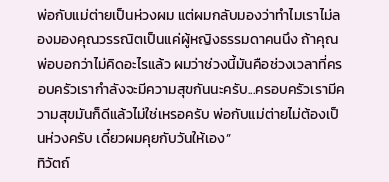พ่อกับแม่ต่ายเป็นห่วงผม แต่ผมกลับมองว่าทำไมเราไม่ลองมองคุณวรรณิตเป็นแค่ผู้หญิงธรรมดาคนนึง ถ้าคุณพ่อบอกว่าไม่คิดอะไรแล้ว ผมว่าช่วงนี้มันคือช่วงเวลาที่ครอบครัวเรากำลังจะมีความสุขกันนะครับ...ครอบครัวเรามีความสุขมันก็ดีแล้วไม่ใช่เหรอครับ พ่อกับแม่ต่ายไม่ต้องเป็นห่วงครับ เดี๋ยวผมคุยกับวันให้เอง”
ทิวัตถ์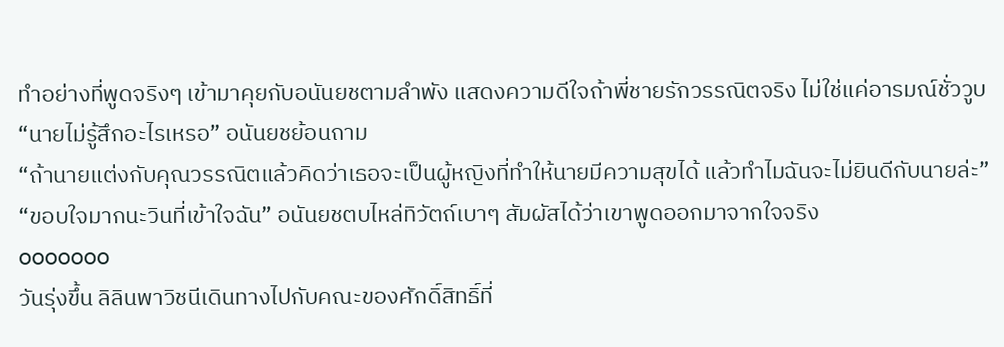ทำอย่างที่พูดจริงๆ เข้ามาคุยกับอนันยชตามลำพัง แสดงความดีใจถ้าพี่ชายรักวรรณิตจริง ไม่ใช่แค่อารมณ์ชั่ววูบ
“นายไม่รู้สึกอะไรเหรอ” อนันยชย้อนถาม
“ถ้านายแต่งกับคุณวรรณิตแล้วคิดว่าเธอจะเป็นผู้หญิงที่ทำให้นายมีความสุขได้ แล้วทำไมฉันจะไม่ยินดีกับนายล่ะ”
“ขอบใจมากนะวินที่เข้าใจฉัน” อนันยชตบไหล่ทิวัตถ์เบาๆ สัมผัสได้ว่าเขาพูดออกมาจากใจจริง
ooooooo
วันรุ่งขึ้น ลิลินพาวิชนีเดินทางไปกับคณะของศักดิ์สิทธิ์ที่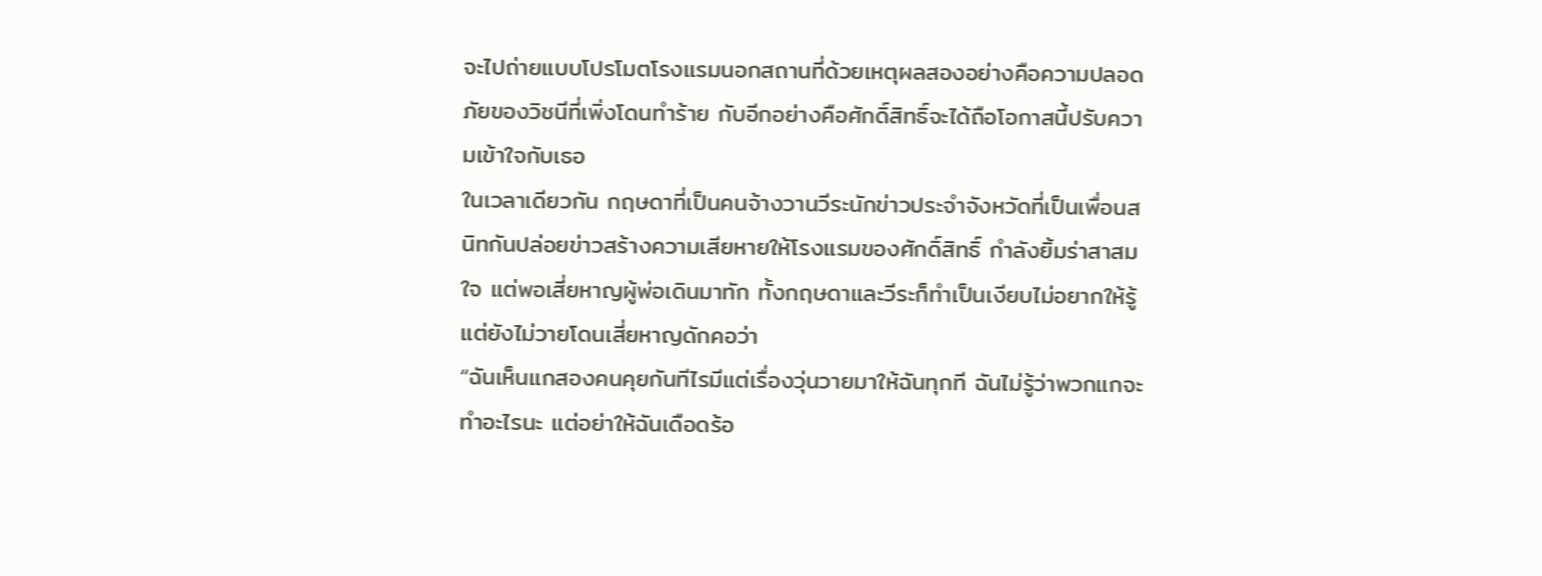จะไปถ่ายแบบโปรโมตโรงแรมนอกสถานที่ด้วยเหตุผลสองอย่างคือความปลอดภัยของวิชนีที่เพิ่งโดนทำร้าย กับอีกอย่างคือศักดิ์สิทธิ์จะได้ถือโอกาสนี้ปรับความเข้าใจกับเธอ
ในเวลาเดียวกัน กฤษดาที่เป็นคนจ้างวานวีระนักข่าวประจำจังหวัดที่เป็นเพื่อนสนิทกันปล่อยข่าวสร้างความเสียหายให้โรงแรมของศักดิ์สิทธิ์ กำลังยิ้มร่าสาสมใจ แต่พอเสี่ยหาญผู้พ่อเดินมาทัก ทั้งกฤษดาและวีระก็ทำเป็นเงียบไม่อยากให้รู้ แต่ยังไม่วายโดนเสี่ยหาญดักคอว่า
“ฉันเห็นแกสองคนคุยกันทีไรมีแต่เรื่องวุ่นวายมาให้ฉันทุกที ฉันไม่รู้ว่าพวกแกจะทำอะไรนะ แต่อย่าให้ฉันเดือดร้อ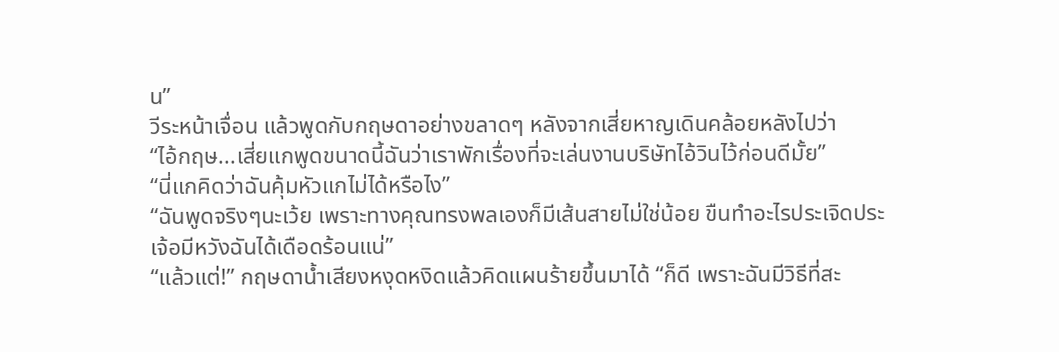น”
วีระหน้าเจื่อน แล้วพูดกับกฤษดาอย่างขลาดๆ หลังจากเสี่ยหาญเดินคล้อยหลังไปว่า
“ไอ้กฤษ...เสี่ยแกพูดขนาดนี้ฉันว่าเราพักเรื่องที่จะเล่นงานบริษัทไอ้วินไว้ก่อนดีมั้ย”
“นี่แกคิดว่าฉันคุ้มหัวแกไม่ได้หรือไง”
“ฉันพูดจริงๆนะเว้ย เพราะทางคุณทรงพลเองก็มีเส้นสายไม่ใช่น้อย ขืนทำอะไรประเจิดประเจ้อมีหวังฉันได้เดือดร้อนแน่”
“แล้วแต่!” กฤษดาน้ำเสียงหงุดหงิดแล้วคิดแผนร้ายขึ้นมาได้ “ก็ดี เพราะฉันมีวิธีที่สะ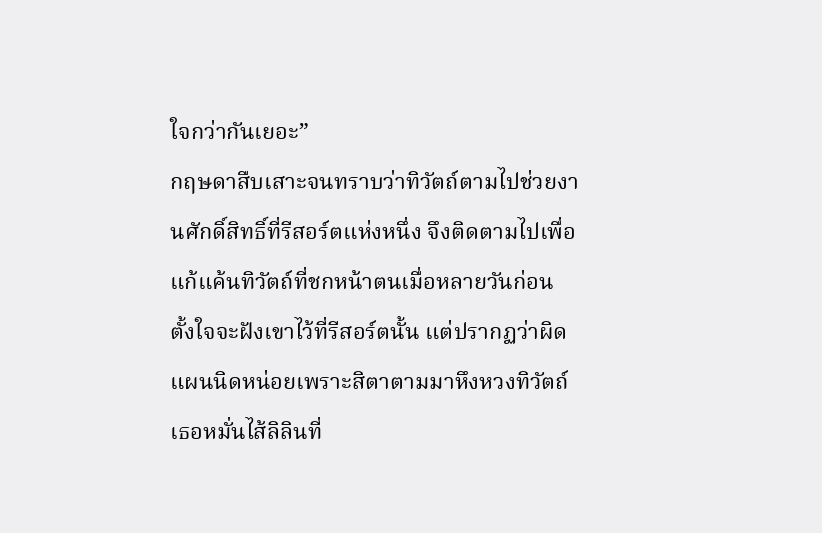ใจกว่ากันเยอะ”
กฤษดาสืบเสาะจนทราบว่าทิวัตถ์ตามไปช่วยงานศักดิ์สิทธิ์ที่รีสอร์ตแห่งหนึ่ง จึงติดตามไปเพื่อแก้แค้นทิวัตถ์ที่ชกหน้าตนเมื่อหลายวันก่อน ตั้งใจจะฝังเขาไว้ที่รีสอร์ตนั้น แต่ปรากฏว่าผิดแผนนิดหน่อยเพราะสิตาตามมาหึงหวงทิวัตถ์ เธอหมั่นไส้ลิลินที่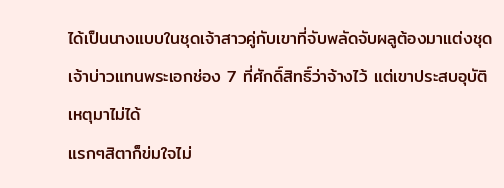ได้เป็นนางแบบในชุดเจ้าสาวคู่กับเขาที่จับพลัดจับผลูต้องมาแต่งชุดเจ้าบ่าวแทนพระเอกช่อง 7 ที่ศักดิ์สิทธิ์ว่าจ้างไว้ แต่เขาประสบอุบัติเหตุมาไม่ได้
แรกๆสิตาก็ข่มใจไม่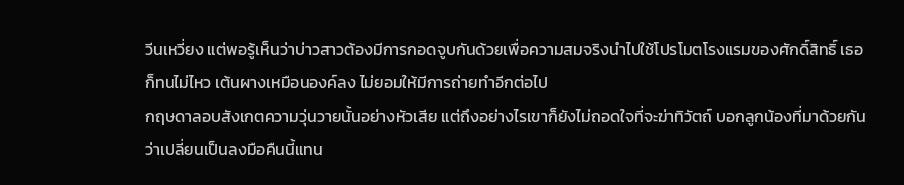วีนเหวี่ยง แต่พอรู้เห็นว่าบ่าวสาวต้องมีการกอดจูบกันด้วยเพื่อความสมจริงนำไปใช้โปรโมตโรงแรมของศักดิ์สิทธิ์ เธอก็ทนไม่ไหว เต้นผางเหมือนองค์ลง ไม่ยอมให้มีการถ่ายทำอีกต่อไป
กฤษดาลอบสังเกตความวุ่นวายนั้นอย่างหัวเสีย แต่ถึงอย่างไรเขาก็ยังไม่ถอดใจที่จะฆ่าทิวัตถ์ บอกลูกน้องที่มาด้วยกันว่าเปลี่ยนเป็นลงมือคืนนี้แทน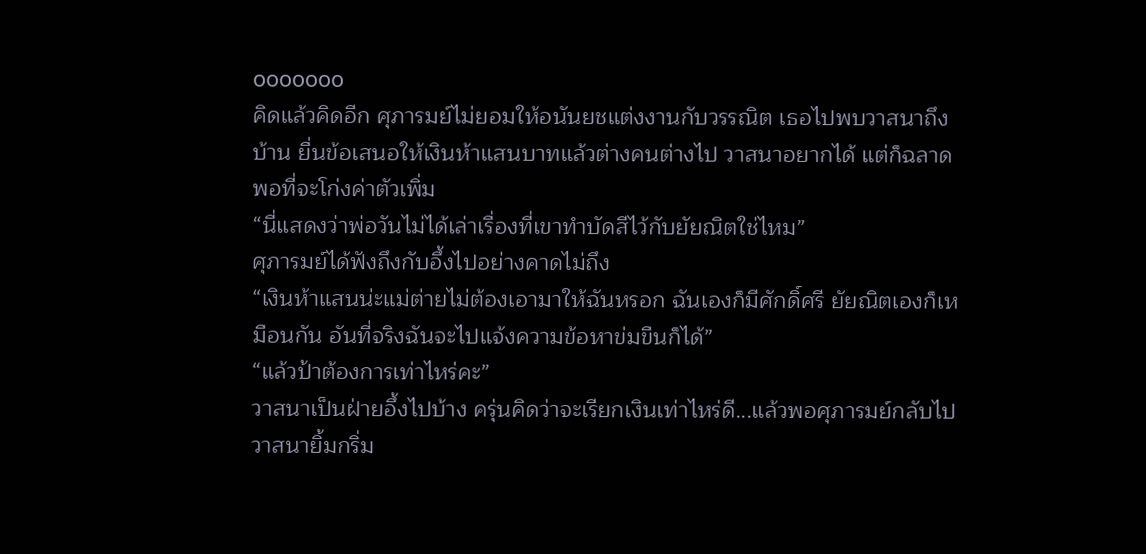ooooooo
คิดแล้วคิดอีก ศุภารมย์ไม่ยอมให้อนันยชแต่งงานกับวรรณิต เธอไปพบวาสนาถึงบ้าน ยื่นข้อเสนอให้เงินห้าแสนบาทแล้วต่างคนต่างไป วาสนาอยากได้ แต่ก็ฉลาดพอที่จะโก่งค่าตัวเพิ่ม
“นี่แสดงว่าพ่อวันไม่ได้เล่าเรื่องที่เขาทำบัดสีไว้กับยัยณิตใช่ไหม”
ศุภารมย์ได้ฟังถึงกับอึ้งไปอย่างคาดไม่ถึง
“เงินห้าแสนน่ะแม่ต่ายไม่ต้องเอามาให้ฉันหรอก ฉันเองก็มีศักดิ์ศรี ยัยณิตเองก็เหมือนกัน อันที่จริงฉันจะไปแจ้งความข้อหาข่มขืนก็ได้”
“แล้วป้าต้องการเท่าไหร่คะ”
วาสนาเป็นฝ่ายอึ้งไปบ้าง ครุ่นคิดว่าจะเรียกเงินเท่าไหร่ดี...แล้วพอศุภารมย์กลับไป วาสนายิ้มกริ่ม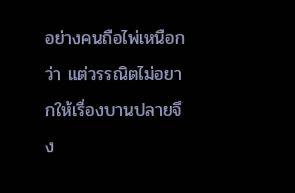อย่างคนถือไพ่เหนือกว่า แต่วรรณิตไม่อยากให้เรื่องบานปลายจึง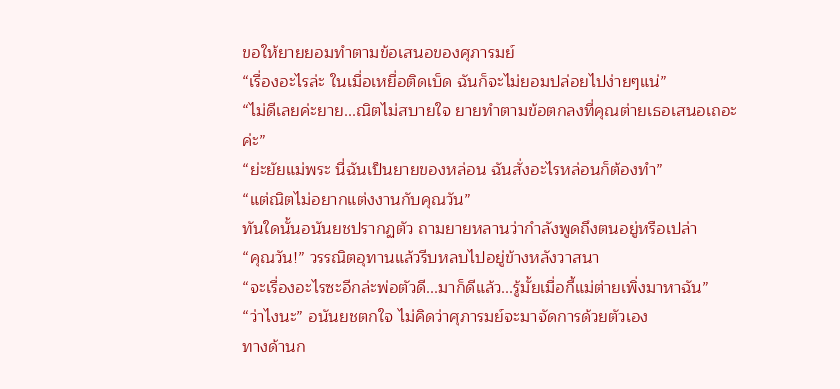ขอให้ยายยอมทำตามข้อเสนอของศุภารมย์
“เรื่องอะไรล่ะ ในเมื่อเหยื่อติดเบ็ด ฉันก็จะไม่ยอมปล่อยไปง่ายๆแน่”
“ไม่ดีเลยค่ะยาย...ณิตไม่สบายใจ ยายทำตามข้อตกลงที่คุณต่ายเธอเสนอเถอะค่ะ”
“ย่ะยัยแม่พระ นี่ฉันเป็นยายของหล่อน ฉันสั่งอะไรหล่อนก็ต้องทำ”
“แต่ณิตไม่อยากแต่งงานกับคุณวัน”
ทันใดนั้นอนันยชปรากฏตัว ถามยายหลานว่ากำลังพูดถึงตนอยู่หรือเปล่า
“คุณวัน!” วรรณิตอุทานแล้วรีบหลบไปอยู่ข้างหลังวาสนา
“จะเรื่องอะไรซะอีกล่ะพ่อตัวดี...มาก็ดีแล้ว...รู้มั้ยเมื่อกี้แม่ต่ายเพิ่งมาหาฉัน”
“ว่าไงนะ” อนันยชตกใจ ไม่คิดว่าศุภารมย์จะมาจัดการด้วยตัวเอง
ทางด้านก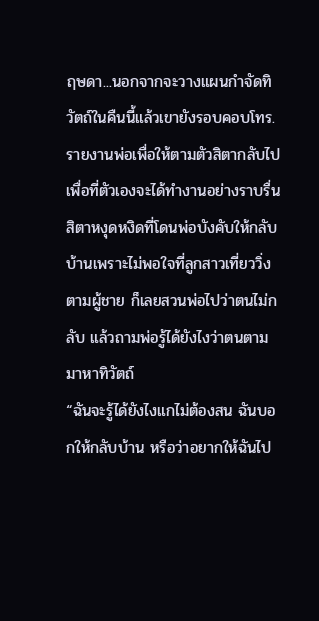ฤษดา...นอกจากจะวางแผนกำจัดทิวัตถ์ในคืนนี้แล้วเขายังรอบคอบโทร.รายงานพ่อเพื่อให้ตามตัวสิตากลับไป เพื่อที่ตัวเองจะได้ทำงานอย่างราบรื่น สิตาหงุดหงิดที่โดนพ่อบังคับให้กลับบ้านเพราะไม่พอใจที่ลูกสาวเที่ยววิ่งตามผู้ชาย ก็เลยสวนพ่อไปว่าตนไม่กลับ แล้วถามพ่อรู้ได้ยังไงว่าตนตามมาหาทิวัตถ์
“ฉันจะรู้ได้ยังไงแกไม่ต้องสน ฉันบอกให้กลับบ้าน หรือว่าอยากให้ฉันไป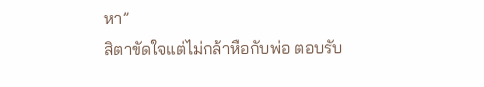หา”
สิตาขัดใจแต่ไม่กล้าหือกับพ่อ ตอบรับ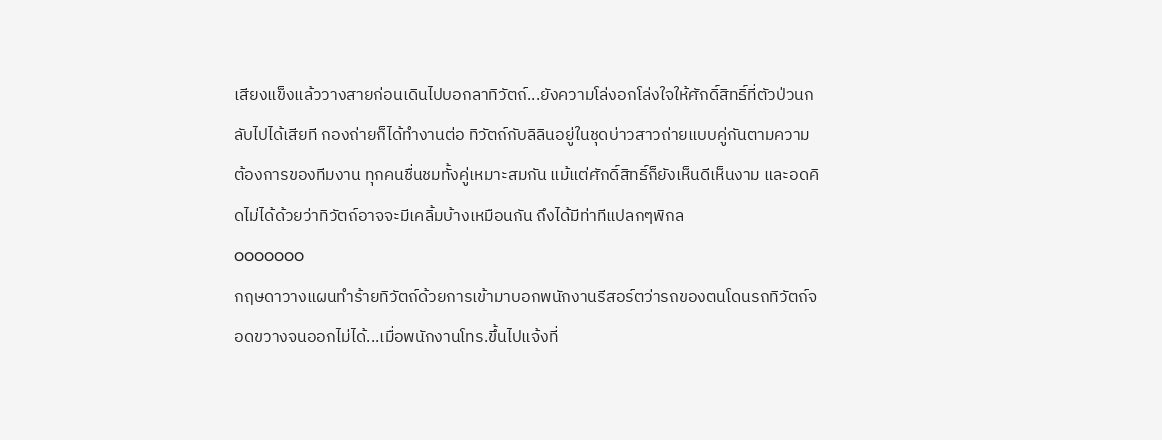เสียงแข็งแล้ววางสายก่อนเดินไปบอกลาทิวัตถ์...ยังความโล่งอกโล่งใจให้ศักดิ์สิทธิ์ที่ตัวป่วนกลับไปได้เสียที กองถ่ายก็ได้ทำงานต่อ ทิวัตถ์กับลิลินอยู่ในชุดบ่าวสาวถ่ายแบบคู่กันตามความต้องการของทีมงาน ทุกคนชื่นชมทั้งคู่เหมาะสมกัน แม้แต่ศักดิ์สิทธิ์ก็ยังเห็นดีเห็นงาม และอดคิดไม่ได้ด้วยว่าทิวัตถ์อาจจะมีเคลิ้มบ้างเหมือนกัน ถึงได้มีท่าทีแปลกๆพิกล
ooooooo
กฤษดาวางแผนทำร้ายทิวัตถ์ด้วยการเข้ามาบอกพนักงานรีสอร์ตว่ารถของตนโดนรถทิวัตถ์จอดขวางจนออกไม่ได้...เมื่อพนักงานโทร.ขึ้นไปแจ้งที่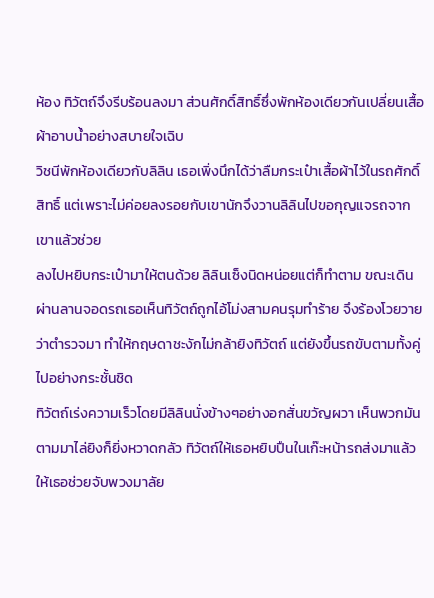ห้อง ทิวัตถ์จึงรีบร้อนลงมา ส่วนศักดิ์สิทธิ์ซึ่งพักห้องเดียวกันเปลี่ยนเสื้อผ้าอาบน้ำอย่างสบายใจเฉิบ
วิชนีพักห้องเดียวกับลิลิน เธอเพิ่งนึกได้ว่าลืมกระเป๋าเสื้อผ้าไว้ในรถศักดิ์สิทธิ์ แต่เพราะไม่ค่อยลงรอยกับเขานักจึงวานลิลินไปขอกุญแจรถจากเขาแล้วช่วย
ลงไปหยิบกระเป๋ามาให้ตนด้วย ลิลินเซ็งนิดหน่อยแต่ก็ทำตาม ขณะเดินผ่านลานจอดรถเธอเห็นทิวัตถ์ถูกไอ้โม่งสามคนรุมทำร้าย จึงร้องโวยวายว่าตำรวจมา ทำให้กฤษดาชะงักไม่กล้ายิงทิวัตถ์ แต่ยังขึ้นรถขับตามทั้งคู่ไปอย่างกระชั้นชิด
ทิวัตถ์เร่งความเร็วโดยมีลิลินนั่งข้างๆอย่างอกสั่นขวัญผวา เห็นพวกมันตามมาไล่ยิงก็ยิ่งหวาดกลัว ทิวัตถ์ให้เธอหยิบปืนในเก๊ะหน้ารถส่งมาแล้วให้เธอช่วยจับพวงมาลัย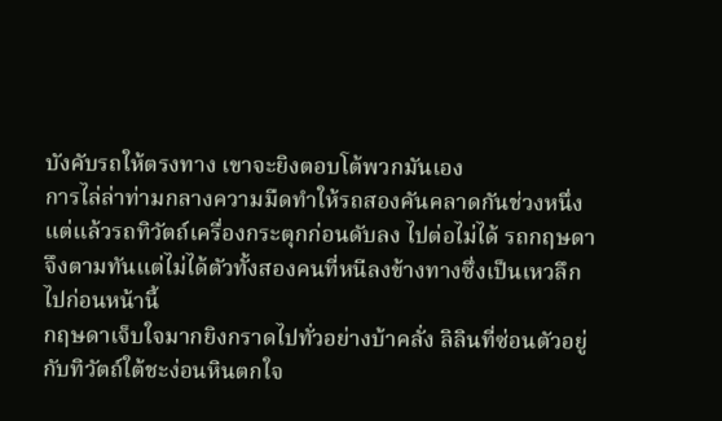บังคับรถให้ตรงทาง เขาจะยิงตอบโต้พวกมันเอง
การไล่ล่าท่ามกลางความมืดทำให้รถสองคันคลาดกันช่วงหนึ่ง แต่แล้วรถทิวัตถ์เครื่องกระตุกก่อนดับลง ไปต่อไม่ได้ รถกฤษดาจึงตามทันแต่ไม่ได้ตัวทั้งสองคนที่หนีลงข้างทางซึ่งเป็นเหวลึกไปก่อนหน้านี้
กฤษดาเจ็บใจมากยิงกราดไปทั่วอย่างบ้าคลั่ง ลิลินที่ซ่อนตัวอยู่กับทิวัตถ์ใต้ชะง่อนหินตกใจ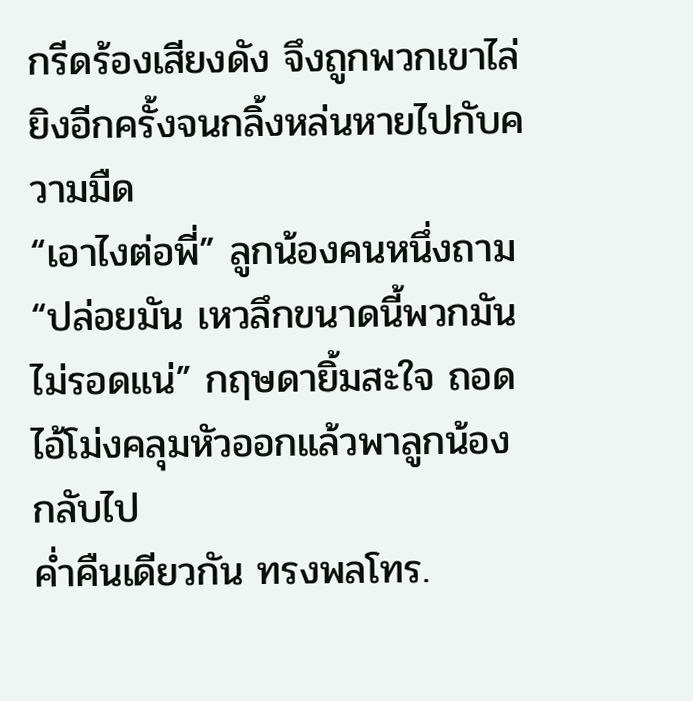กรีดร้องเสียงดัง จึงถูกพวกเขาไล่ยิงอีกครั้งจนกลิ้งหล่นหายไปกับความมืด
“เอาไงต่อพี่” ลูกน้องคนหนึ่งถาม
“ปล่อยมัน เหวลึกขนาดนี้พวกมันไม่รอดแน่” กฤษดายิ้มสะใจ ถอดไอ้โม่งคลุมหัวออกแล้วพาลูกน้องกลับไป
ค่ำคืนเดียวกัน ทรงพลโทร.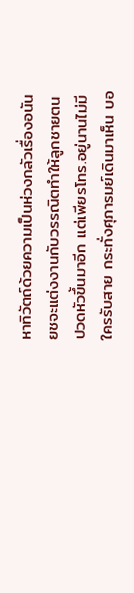หาทิวัตถ์ด้วยความเป็นห่วงกลัวเรื่องอนันยชจะแต่งงานกับวรรณิตทำให้ลูกชายตนปวดหัวขึ้นมาอีก แต่เพียรโทร.อยู่นานไม่มีใครรับสาย กระทั่งศุภารมย์เดินมาเห็น บอ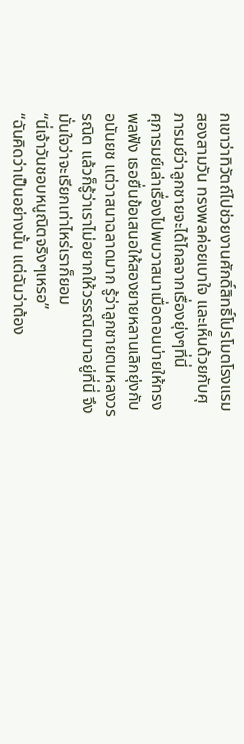กเขาว่าทิวัตถ์ไปช่วยงานศักดิ์สิทธิ์โปรโมตโรงแรมสองสามวัน ทรงพลค่อยเบาใจ และเห็นด้วยกับศุภารมย์ว่าลูกชายจะได้ไกลจากเรื่องยุ่งๆที่นี่
ศุภารมย์เล่าเรื่องไปพบวาสนาเมื่อตอนบ่ายให้ทรงพลฟัง เธอยื่นข้อเสนอให้สองยายหลานเลิกยุ่งกับอนันยช แต่วาสนาฉลาดมาก รู้ว่าลูกชายตนหลงวรรณิต แล้วก็รู้ว่าเราไม่อยากให้วรรณิตมาอยู่ที่นี่ จึงมั่นใจว่าจะเรียกเท่าไหร่เราก็ยอม
“นี่เจ้าวันชอบหนูณิตจริงๆเหรอ”
“ฉันคิดว่าเป็นอย่างนั้น แต่ฉันว่าต้อง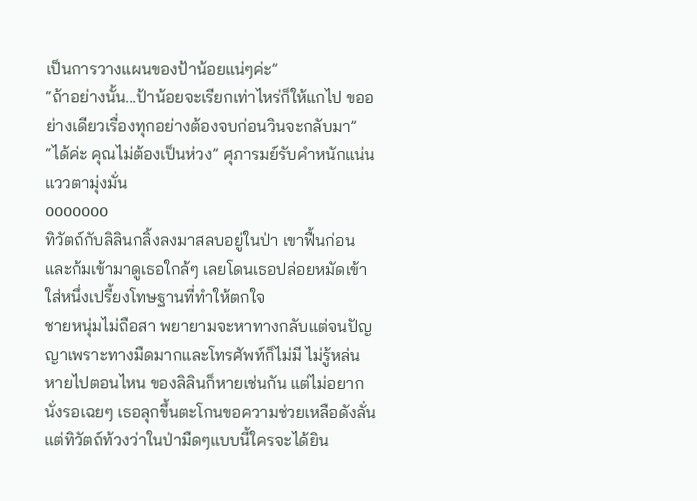เป็นการวางแผนของป้าน้อยแน่ๆค่ะ”
“ถ้าอย่างนั้น...ป้าน้อยจะเรียกเท่าไหร่ก็ให้แกไป ขออย่างเดียวเรื่องทุกอย่างต้องจบก่อนวินจะกลับมา”
“ได้ค่ะ คุณไม่ต้องเป็นห่วง” ศุภารมย์รับคำหนักแน่น แววตามุ่งมั่น
ooooooo
ทิวัตถ์กับลิลินกลิ้งลงมาสลบอยู่ในป่า เขาฟื้นก่อนและก้มเข้ามาดูเธอใกล้ๆ เลยโดนเธอปล่อยหมัดเข้าใส่หนึ่งเปรี้ยงโทษฐานที่ทำให้ตกใจ
ชายหนุ่มไม่ถือสา พยายามจะหาทางกลับแต่จนปัญญาเพราะทางมืดมากและโทรศัพท์ก็ไม่มี ไม่รู้หล่นหายไปตอนไหน ของลิลินก็หายเช่นกัน แต่ไม่อยากนั่งรอเฉยๆ เธอลุกขึ้นตะโกนขอความช่วยเหลือดังลั่น แต่ทิวัตถ์ท้วงว่าในป่ามืดๆแบบนี้ใครจะได้ยิน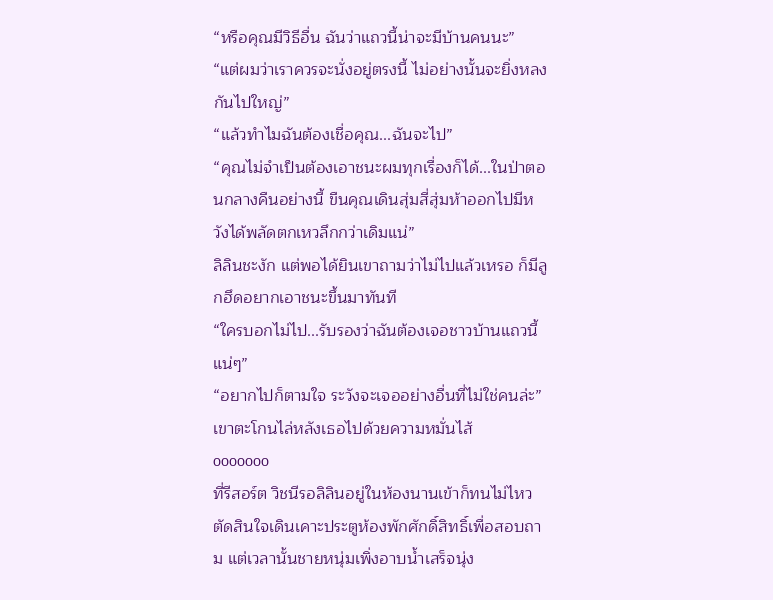“หรือคุณมีวิธีอื่น ฉันว่าแถวนี้น่าจะมีบ้านคนนะ”
“แต่ผมว่าเราควรจะนั่งอยู่ตรงนี้ ไม่อย่างนั้นจะยิ่งหลงกันไปใหญ่”
“แล้วทำไมฉันต้องเชื่อคุณ...ฉันจะไป”
“คุณไม่จำเป็นต้องเอาชนะผมทุกเรื่องก็ได้...ในป่าตอนกลางคืนอย่างนี้ ขืนคุณเดินสุ่มสี่สุ่มห้าออกไปมีหวังได้พลัดตกเหวลึกกว่าเดิมแน่”
ลิลินชะงัก แต่พอได้ยินเขาถามว่าไม่ไปแล้วเหรอ ก็มีลูกฮึดอยากเอาชนะขึ้นมาทันที
“ใครบอกไม่ไป...รับรองว่าฉันต้องเจอชาวบ้านแถวนี้แน่ๆ”
“อยากไปก็ตามใจ ระวังจะเจออย่างอื่นที่ไม่ใช่คนล่ะ” เขาตะโกนไล่หลังเธอไปด้วยความหมั่นไส้
ooooooo
ที่รีสอร์ต วิชนีรอลิลินอยู่ในห้องนานเข้าก็ทนไม่ไหว ตัดสินใจเดินเคาะประตูห้องพักศักดิ์สิทธิ์เพื่อสอบถาม แต่เวลานั้นชายหนุ่มเพิ่งอาบน้ำเสร็จนุ่ง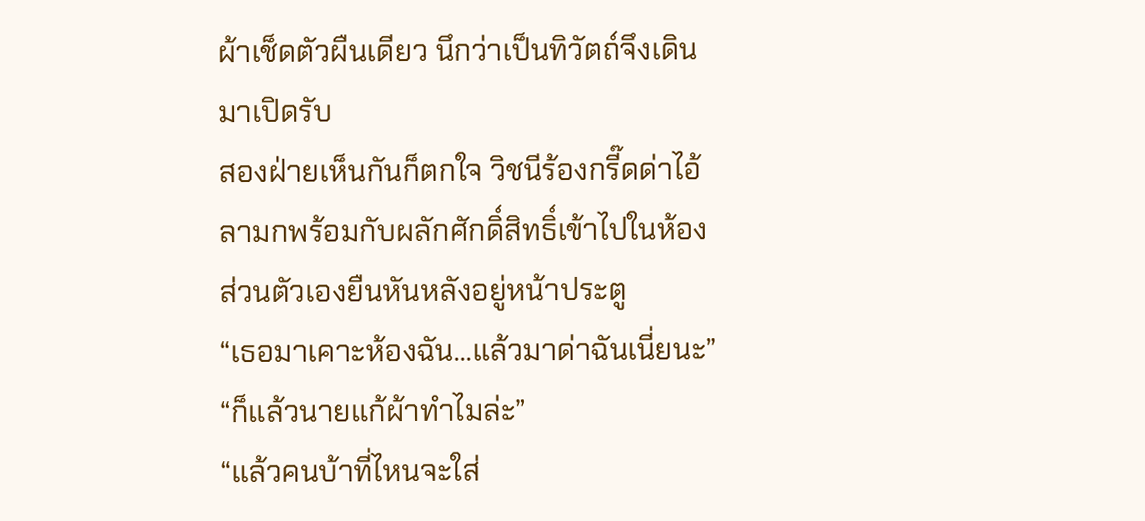ผ้าเช็ดตัวผืนเดียว นึกว่าเป็นทิวัตถ์จึงเดินมาเปิดรับ
สองฝ่ายเห็นกันก็ตกใจ วิชนีร้องกรี๊ดด่าไอ้ลามกพร้อมกับผลักศักดิ์สิทธิ์เข้าไปในห้อง ส่วนตัวเองยืนหันหลังอยู่หน้าประตู
“เธอมาเคาะห้องฉัน...แล้วมาด่าฉันเนี่ยนะ”
“ก็แล้วนายแก้ผ้าทำไมล่ะ”
“แล้วคนบ้าที่ไหนจะใส่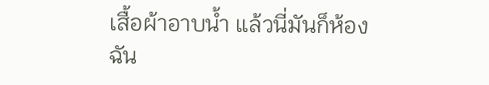เสื้อผ้าอาบน้ำ แล้วนี่มันก็ห้องฉัน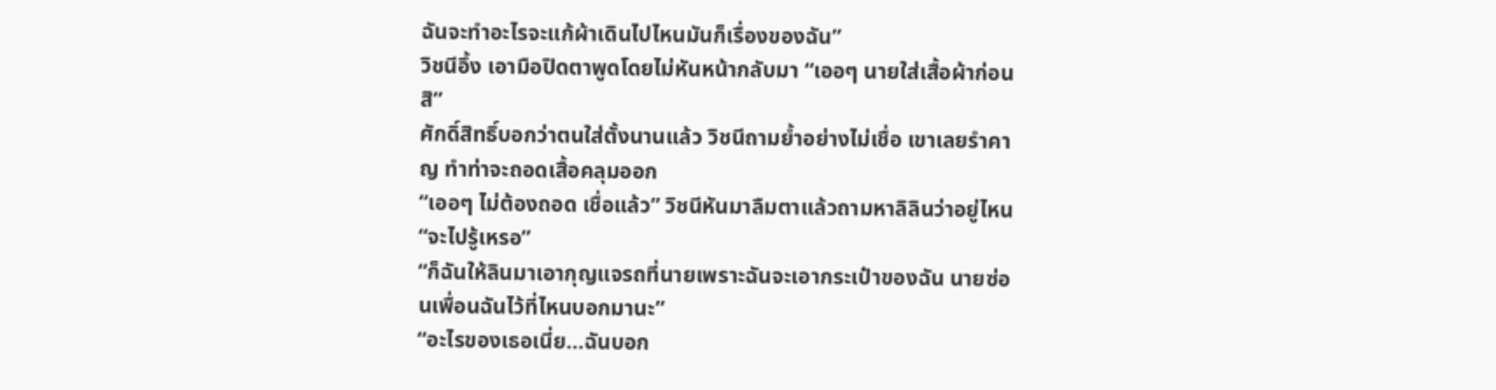ฉันจะทำอะไรจะแก้ผ้าเดินไปไหนมันก็เรื่องของฉัน”
วิชนีอึ้ง เอามือปิดตาพูดโดยไม่หันหน้ากลับมา “เออๆ นายใส่เสื้อผ้าก่อนสิ”
ศักดิ์สิทธิ์บอกว่าตนใส่ตั้งนานแล้ว วิชนีถามย้ำอย่างไม่เชื่อ เขาเลยรำคาญ ทำท่าจะถอดเสื้อคลุมออก
“เออๆ ไม่ต้องถอด เชื่อแล้ว” วิชนีหันมาลืมตาแล้วถามหาลิลินว่าอยู่ไหน
“จะไปรู้เหรอ”
“ก็ฉันให้ลินมาเอากุญแจรถที่นายเพราะฉันจะเอากระเป๋าของฉัน นายซ่อนเพื่อนฉันไว้ที่ไหนบอกมานะ”
“อะไรของเธอเนี่ย...ฉันบอก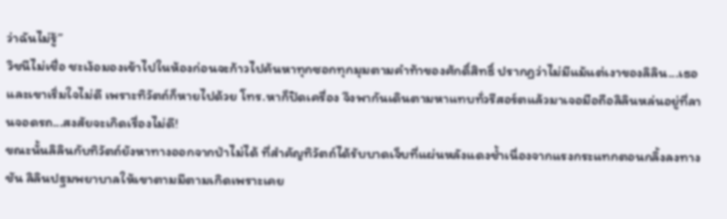ว่าฉันไม่รู้”
วิชนีไม่เชื่อ ชะเง้อมองเข้าไปในห้องก่อนจะก้าวไปค้นหาทุกซอกทุกมุมตามคำท้าของศักดิ์สิทธิ์ ปรากฏว่าไม่มีแม้แต่เงาของลิลิน...เธอและเขาเริ่มใจไม่ดี เพราะทิวัตถ์ก็หายไปด้วย โทร.หาก็ปิดเครื่อง จึงพากันเดินตามหาแทบทั่วรีสอร์ตแล้วมาเจอมือถือลิลินหล่นอยู่ที่ลานจอดรถ...สงสัยจะเกิดเรื่องไม่ดี!
ขณะนั้นลิลินกับทิวัตถ์ยังหาทางออกจากป่าไม่ได้ ที่สำคัญทิวัตถ์ได้รับบาดเจ็บที่แผ่นหลังแดงช้ำเนื่องจากแรงกระแทกตอนกลิ้งลงทางชัน ลิลินปฐมพยาบาลให้เขาตามมีตามเกิดเพราะเคย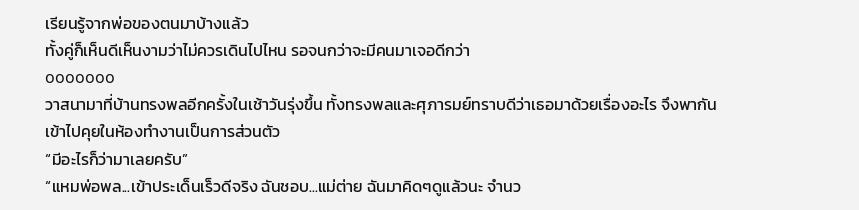เรียนรู้จากพ่อของตนมาบ้างแล้ว
ทั้งคู่ก็เห็นดีเห็นงามว่าไม่ควรเดินไปไหน รอจนกว่าจะมีคนมาเจอดีกว่า
ooooooo
วาสนามาที่บ้านทรงพลอีกครั้งในเช้าวันรุ่งขึ้น ทั้งทรงพลและศุภารมย์ทราบดีว่าเธอมาด้วยเรื่องอะไร จึงพากันเข้าไปคุยในห้องทำงานเป็นการส่วนตัว
“มีอะไรก็ว่ามาเลยครับ”
“แหมพ่อพล...เข้าประเด็นเร็วดีจริง ฉันชอบ...แม่ต่าย ฉันมาคิดๆดูแล้วนะ จำนว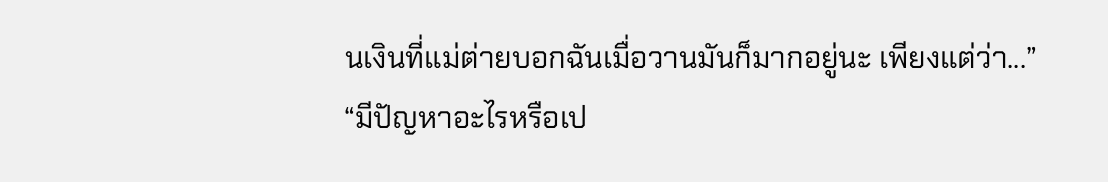นเงินที่แม่ต่ายบอกฉันเมื่อวานมันก็มากอยู่นะ เพียงแต่ว่า...”
“มีปัญหาอะไรหรือเป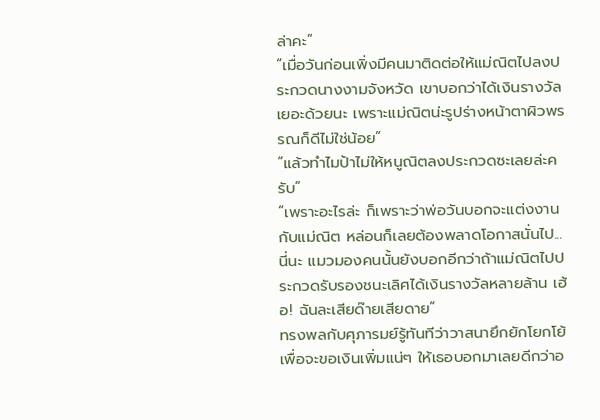ล่าคะ”
“เมื่อวันก่อนเพิ่งมีคนมาติดต่อให้แม่ณิตไปลงประกวดนางงามจังหวัด เขาบอกว่าได้เงินรางวัลเยอะด้วยนะ เพราะแม่ณิตน่ะรูปร่างหน้าตาผิวพรรณก็ดีไม่ใช่น้อย”
“แล้วทำไมป้าไม่ให้หนูณิตลงประกวดซะเลยล่ะครับ”
“เพราะอะไรล่ะ ก็เพราะว่าพ่อวันบอกจะแต่งงานกับแม่ณิต หล่อนก็เลยต้องพลาดโอกาสนั่นไป...นี่นะ แมวมองคนนั้นยังบอกอีกว่าถ้าแม่ณิตไปประกวดรับรองชนะเลิศได้เงินรางวัลหลายล้าน เฮ้อ! ฉันละเสียด๊ายเสียดาย”
ทรงพลกับศุภารมย์รู้ทันทีว่าวาสนายึกยักโยกโย้ เพื่อจะขอเงินเพิ่มแน่ๆ ให้เธอบอกมาเลยดีกว่าอ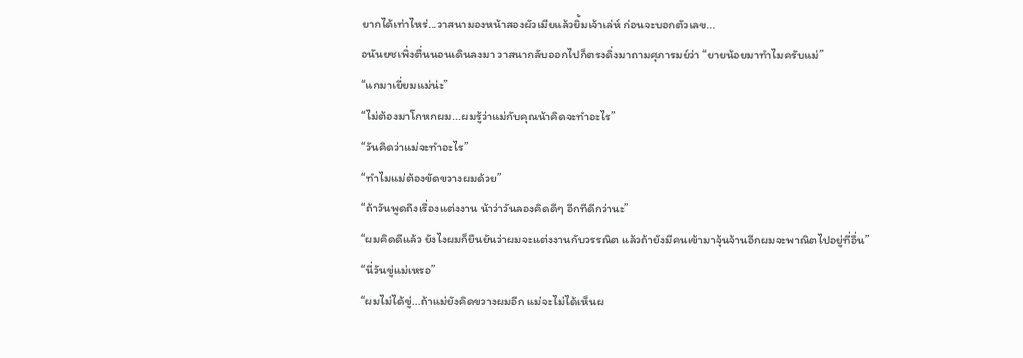ยากได้เท่าไหร่...วาสนามองหน้าสองผัวเมียแล้วยิ้มเจ้าเล่ห์ ก่อนจะบอกตัวเลข...
อนันยชเพิ่งตื่นนอนเดินลงมา วาสนากลับออกไปก็ตรงดิ่งมาถามศุภารมย์ว่า “ยายน้อยมาทำไมครับแม่”
“แกมาเยี่ยมแม่น่ะ”
“ไม่ต้องมาโกหกผม...ผมรู้ว่าแม่กับคุณน้าคิดจะทำอะไร”
“วันคิดว่าแม่จะทำอะไร”
“ทำไมแม่ต้องขัดขวางผมด้วย”
“ถ้าวันพูดถึงเรื่องแต่งงาน น้าว่าวันลองคิดดีๆ อีกทีดีกว่านะ”
“ผมคิดดีแล้ว ยังไงผมก็ยืนยันว่าผมจะแต่งงานกับวรรณิต แล้วถ้ายังมีคนเข้ามาจุ้นจ้านอีกผมจะพาณิตไปอยู่ที่อื่น”
“นี่วันขู่แม่เหรอ”
“ผมไม่ได้ขู่...ถ้าแม่ยังคิดขวางผมอีก แม่จะไม่ได้เห็นผ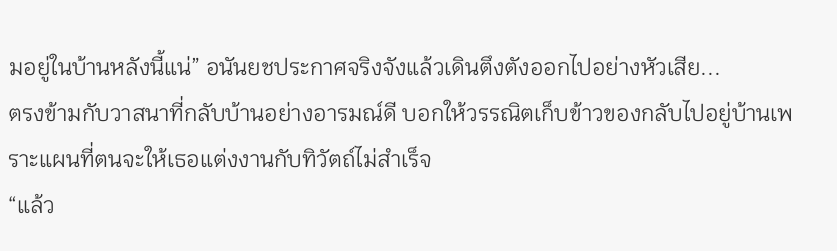มอยู่ในบ้านหลังนี้แน่” อนันยชประกาศจริงจังแล้วเดินตึงตังออกไปอย่างหัวเสีย...
ตรงข้ามกับวาสนาที่กลับบ้านอย่างอารมณ์ดี บอกให้วรรณิตเก็บข้าวของกลับไปอยู่บ้านเพราะแผนที่ตนจะให้เธอแต่งงานกับทิวัตถ์ไม่สำเร็จ
“แล้ว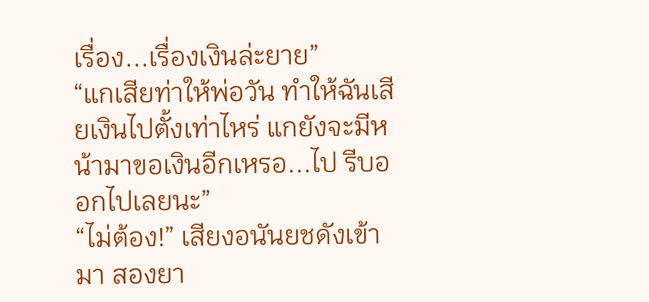เรื่อง...เรื่องเงินล่ะยาย”
“แกเสียท่าให้พ่อวัน ทำให้ฉันเสียเงินไปตั้งเท่าไหร่ แกยังจะมีหน้ามาขอเงินอีกเหรอ...ไป รีบออกไปเลยนะ”
“ไม่ต้อง!” เสียงอนันยชดังเข้ามา สองยา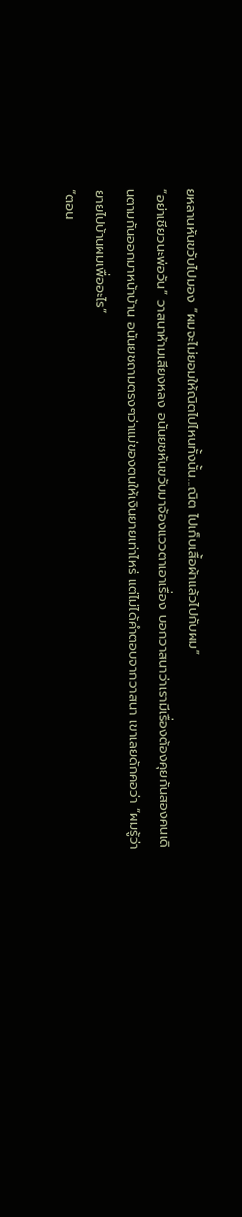ยหลานหันขวับไปมอง “ผมจะไม่ยอมให้ณิตไปไหนทั้งนั้น...ณิต ไปเก็บเสื้อผ้าแล้วไปกับผม”
“อย่าเชียวนะพ่อวัน” วาสนาห้ามเสียงหลง อนันยชหันขวับมาจ้องแววตาเอาเรื่อง บอกวาสนาว่าเรามีเรื่องต้องคุยกันสองคนเดินตามกันออกมาหน้าบ้าน อนันยชถามตรงๆว่าแม่ของตนให้เงินยายเท่าไหร่ แต่ไม่ได้คำตอบจากวาสนา เขาเลยดักคอว่า “ผมรู้ว่ายายไปบ้านผมเพื่ออะไร”
“ตอน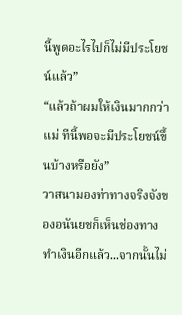นี้พูดอะไรไปก็ไม่มีประโยชน์แล้ว”
“แล้วถ้าผมให้เงินมากกว่าแม่ ทีนี้พอจะมีประโยชน์ขึ้นบ้างหรือยัง”
วาสนามองท่าทางจริงจังของอนันยชก็เห็นช่องทางทำเงินอีกแล้ว...จากนั้นไม่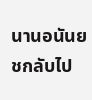นานอนันยชกลับไป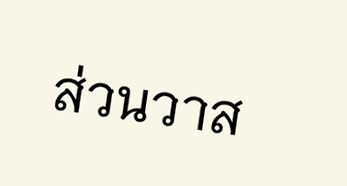ส่วนวาส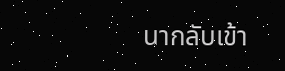นากลับเข้า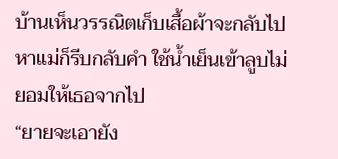บ้านเห็นวรรณิตเก็บเสื้อผ้าจะกลับไปหาแม่ก็รีบกลับคำ ใช้น้ำเย็นเข้าลูบไม่ยอมให้เธอจากไป
“ยายจะเอายัง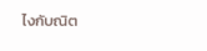ไงกับณิต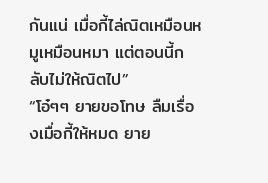กันแน่ เมื่อกี้ไล่ณิตเหมือนหมูเหมือนหมา แต่ตอนนี้กลับไม่ให้ณิตไป”
“โอ๋ๆๆ ยายขอโทษ ลืมเรื่องเมื่อกี้ให้หมด ยาย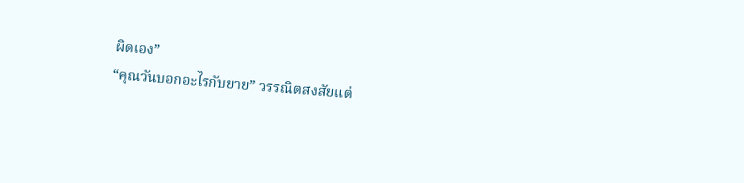ผิดเอง”
“คุณวันบอกอะไรกับยาย” วรรณิตสงสัยแต่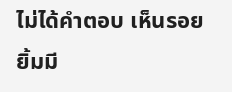ไม่ได้คำตอบ เห็นรอยยิ้มมี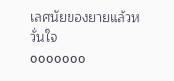เลศนัยของยายแล้วหวั่นใจ
ooooooo